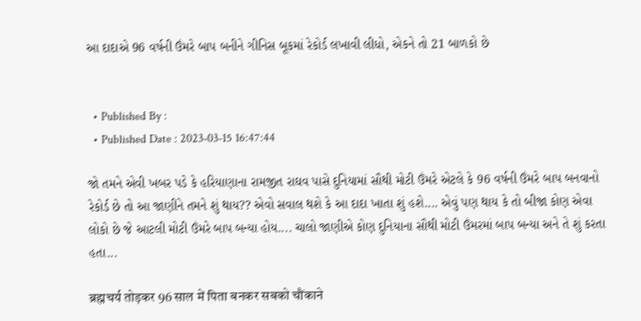આ દાદાએ 96 વર્ષની ઉંમરે બાપ બનીને ગીનિસ બૂકમાં રેકોર્ડ લખાવી લીધો, એકને તો 21 બાળકો છે


  • Published By :
  • Published Date : 2023-03-15 16:47:44

જો તમને એવી ખબર પડે કે હરિયાણાના રામજીત રાઘવ પાસે દુનિયામાં સૌથી મોટી ઉંમરે એટલે કે 96 વર્ષની ઉંમરે બાપ બનવાનો રેકોર્ડ છે તો આ જાણીને તમને શું થાય?? એવો સવાલ થશે કે આ દાદા ખાતા શું હશે.... એવું પણ થાય કે તો બીજા કોણ એવા લોકો છે જે આટલી મોટી ઉંમરે બાપ બન્યા હોય.... ચાલો જાણીએ કોણ દુનિયાના સૌથી મોટી ઉંમરમાં બાપ બન્યા અને તે શું કરતા હતા...

ब्रह्मचर्य तोड़कर 96 साल में पिता बनकर सबको चौंकाने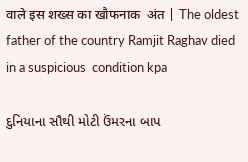वाले इस शख्स का खौफनाक  अंत | The oldest father of the country Ramjit Raghav died in a suspicious  condition kpa

દુનિયાના સૌથી મોટી ઉંમરના બાપ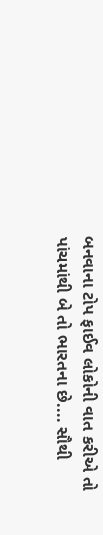બનવાના ટોપ ફાઈવ લોકોની વાત કરીએ તો પાંચમાંથી બે તો ભારતના છે.... સૌથી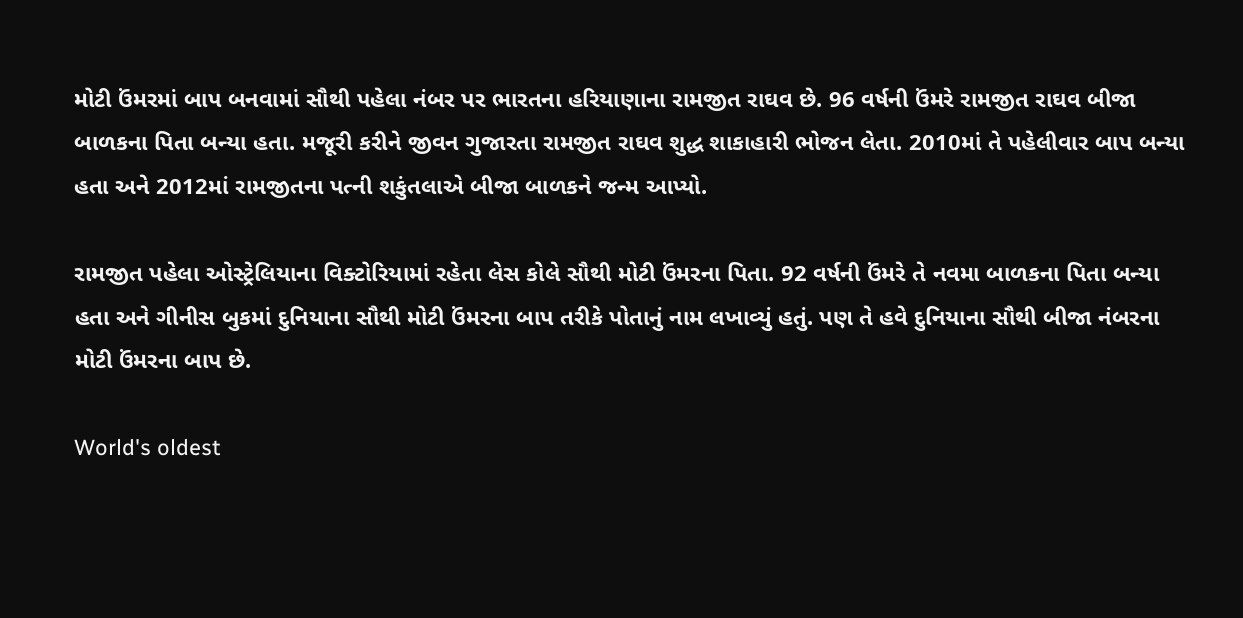મોટી ઉંમરમાં બાપ બનવામાં સૌથી પહેલા નંબર પર ભારતના હરિયાણાના રામજીત રાઘવ છે. 96 વર્ષની ઉંમરે રામજીત રાઘવ બીજા બાળકના પિતા બન્યા હતા. મજૂરી કરીને જીવન ગુજારતા રામજીત રાઘવ શુદ્ધ શાકાહારી ભોજન લેતા. 2010માં તે પહેલીવાર બાપ બન્યા હતા અને 2012માં રામજીતના પત્ની શકુંતલાએ બીજા બાળકને જન્મ આપ્યો.

રામજીત પહેલા ઓસ્ટ્રેલિયાના વિક્ટોરિયામાં રહેતા લેસ કોલે સૌથી મોટી ઉંમરના પિતા. 92 વર્ષની ઉંમરે તે નવમા બાળકના પિતા બન્યા હતા અને ગીનીસ બુકમાં દુનિયાના સૌથી મોટી ઉંમરના બાપ તરીકે પોતાનું નામ લખાવ્યું હતું. પણ તે હવે દુનિયાના સૌથી બીજા નંબરના મોટી ઉંમરના બાપ છે.

World's oldest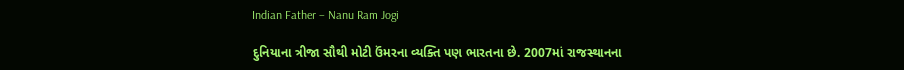Indian Father – Nanu Ram Jogi

દુનિયાના ત્રીજા સૌથી મોટી ઉંમરના વ્યક્તિ પણ ભારતના છે. 2007માં રાજસ્થાનના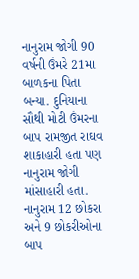નાનુરામ જોગી 90 વર્ષની ઉંમરે 21મા બાળકના પિતા બન્યા. દુનિયાના સૌથી મોટી ઉંમરના બાપ રામજીત રાઘવ શાકાહારી હતા પણ નાનુરામ જોગી માંસાહારી હતા. નાનુરામ 12 છોકરા અને 9 છોકરીઓના બાપ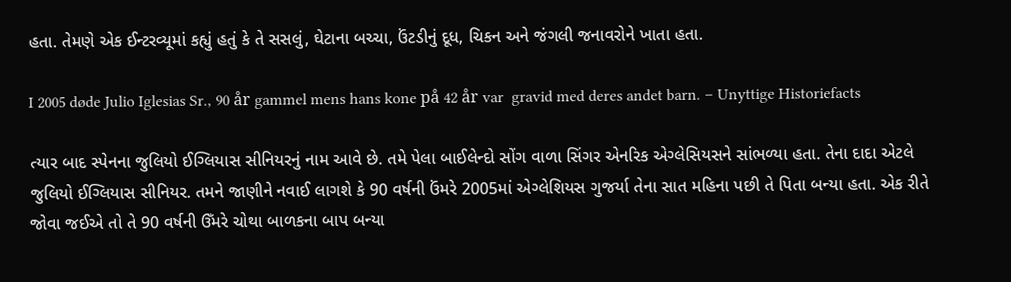હતા. તેમણે એક ઈન્ટરવ્યૂમાં કહ્યું હતું કે તે સસલું, ઘેટાના બચ્ચા, ઉંટડીનું દૂધ, ચિકન અને જંગલી જનાવરોને ખાતા હતા.

I 2005 døde Julio Iglesias Sr., 90 år gammel mens hans kone på 42 år var  gravid med deres andet barn. – Unyttige Historiefacts

ત્યાર બાદ સ્પેનના જુલિયો ઈગ્લિયાસ સીનિયરનું નામ આવે છે. તમે પેલા બાઈલેન્દો સોંગ વાળા સિંગર એનરિક એગ્લેસિયસને સાંભળ્યા હતા. તેના દાદા એટલે જુલિયો ઈગ્લિયાસ સીનિયર. તમને જાણીને નવાઈ લાગશે કે 90 વર્ષની ઉંમરે 2005માં એગ્લેશિયસ ગુજર્યા તેના સાત મહિના પછી તે પિતા બન્યા હતા. એક રીતે જોવા જઈએ તો તે 90 વર્ષની ઉઁમરે ચોથા બાળકના બાપ બન્યા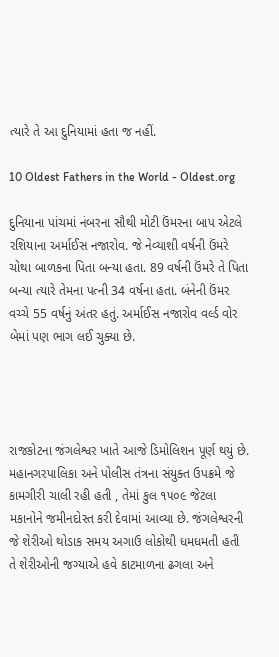ત્યારે તે આ દુનિયામાં હતા જ નહીં.

10 Oldest Fathers in the World - Oldest.org

દુનિયાના પાંચમાં નંબરના સૌથી મોટી ઉંમરના બાપ એટલે રશિયાના અર્માઈસ નજારોવ. જે નેવ્યાશી વર્ષની ઉંમરે ચોથા બાળકના પિતા બન્યા હતા. 89 વર્ષની ઉંમરે તે પિતા બન્યા ત્યારે તેમના પત્ની 34 વર્ષના હતા. બંનેની ઉંમર વચ્ચે 55 વર્ષનું અંતર હતું. અર્માઈસ નજારોવ વર્લ્ડ વોર બેમાં પણ ભાગ લઈ ચુક્યા છે.




રાજકોટના જંગલેશ્વર ખાતે આજે ડિમોલિશન પૂર્ણ થયું છે. મહાનગરપાલિકા અને પોલીસ તંત્રના સંયુક્ત ઉપક્રમે જે કામગીરી ચાલી રહી હતી , તેમાં કુલ ૧૫૦૯ જેટલા મકાનોને જમીનદોસ્ત કરી દેવામાં આવ્યા છે. જંગલેશ્વરની જે શેરીઓ થોડાક સમય અગાઉ લોકોથી ધમધમતી હતી તે શેરીઓની જગ્યાએ હવે કાટમાળના ઢગલા અને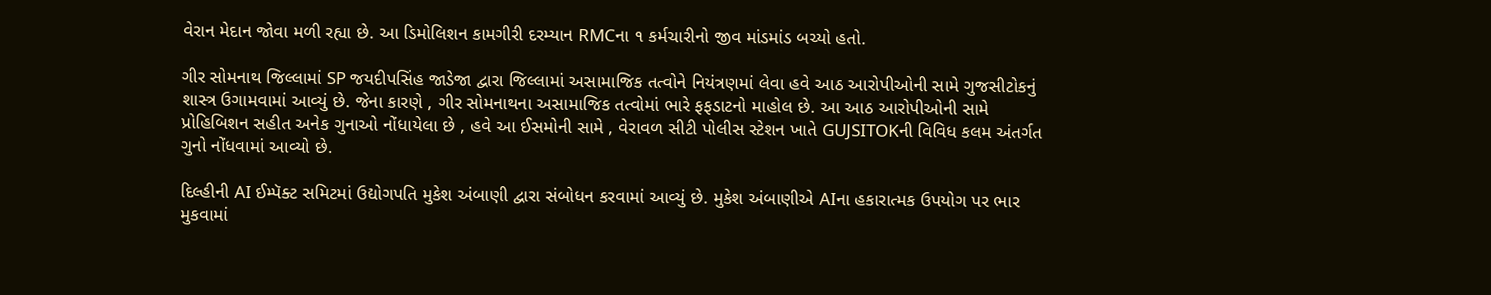વેરાન મેદાન જોવા મળી રહ્યા છે. આ ડિમોલિશન કામગીરી દરમ્યાન RMCના ૧ કર્મચારીનો જીવ માંડમાંડ બચ્યો હતો.

ગીર સોમનાથ જિલ્લામાં SP જયદીપસિંહ જાડેજા દ્વારા જિલ્લામાં અસામાજિક તત્વોને નિયંત્રણમાં લેવા હવે આઠ આરોપીઓની સામે ગુજસીટોકનું શાસ્ત્ર ઉગામવામાં આવ્યું છે. જેના કારણે , ગીર સોમનાથના અસામાજિક તત્વોમાં ભારે ફફડાટનો માહોલ છે. આ આઠ આરોપીઓની સામે પ્રોહિબિશન સહીત અનેક ગુનાઓ નોંધાયેલા છે , હવે આ ઈસમોની સામે , વેરાવળ સીટી પોલીસ સ્ટેશન ખાતે GUJSITOKની વિવિધ કલમ અંતર્ગત ગુનો નોંધવામાં આવ્યો છે.

દિલ્હીની AI ઈમ્પૅક્ટ સમિટમાં ઉદ્યોગપતિ મુકેશ અંબાણી દ્વારા સંબોધન કરવામાં આવ્યું છે. મુકેશ અંબાણીએ AIના હકારાત્મક ઉપયોગ પર ભાર મુકવામાં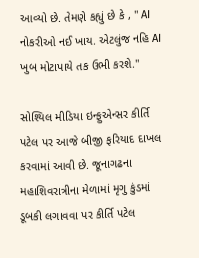આવ્યો છે. તેમણે કહ્યું છે કે , " AI નોકરીઓ નઈ ખાય. એટલુંજ નહિ AI ખુબ મોટાપાયે તક ઉભી કરશે."

સોશ્યિલ મીડિયા ઇન્ફુએન્સર કીર્તિ પટેલ પર આજે બીજી ફરિયાદ દાખલ કરવામાં આવી છે. જૂનાગઢના મહાશિવરાત્રીના મેળામાં મૃગુ કુંડમાં ડૂબકી લગાવવા પર કીર્તિ પટેલ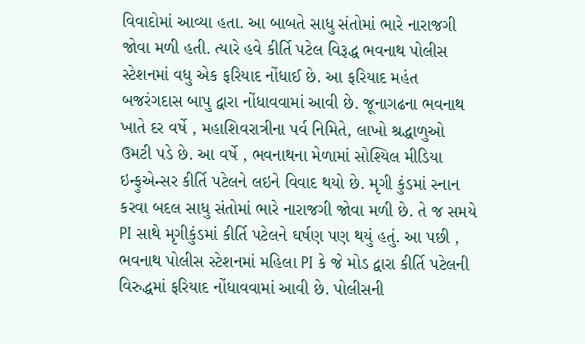વિવાદોમાં આવ્યા હતા. આ બાબતે સાધુ સંતોમાં ભારે નારાજગી જોવા મળી હતી. ત્યારે હવે કીર્તિ પટેલ વિરૂદ્ધ ભવનાથ પોલીસ સ્ટેશનમાં વધુ એક ફરિયાદ નોંધાઈ છે. આ ફરિયાદ મહંત બજરંગદાસ બાપુ દ્વારા નોંધાવવામાં આવી છે. જૂનાગઢના ભવનાથ ખાતે દર વર્ષે , મહાશિવરાત્રીના પર્વ નિમિતે, લાખો શ્રદ્ધાળુઓ ઉમટી પડે છે. આ વર્ષે , ભવનાથના મેળામાં સોશ્યિલ મીડિયા ઇન્ફુએન્સર કીર્તિ પટેલને લઇને વિવાદ થયો છે. મૃગી કુંડમાં સ્નાન કરવા બદલ સાધુ સંતોમાં ભારે નારાજગી જોવા મળી છે. તે જ સમયે PI સાથે મૃગીકુંડમાં કીર્તિ પટેલને ઘર્ષણ પણ થયું હતું. આ પછી , ભવનાથ પોલીસ સ્ટેશનમાં મહિલા PI કે જે મોડ દ્વારા કીર્તિ પટેલની વિરુદ્ધમાં ફરિયાદ નોંધાવવામાં આવી છે. પોલીસની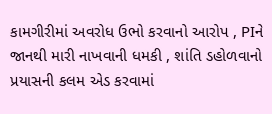કામગીરીમાં અવરોધ ઉભો કરવાનો આરોપ , PIને જાનથી મારી નાખવાની ધમકી , શાંતિ ડહોળવાનો પ્રયાસની કલમ એડ કરવામાં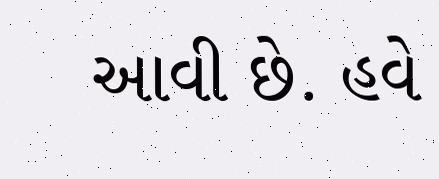આવી છે. હવે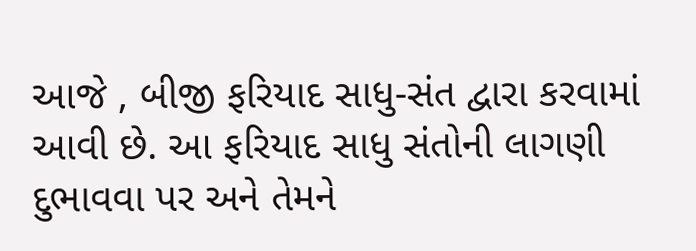આજે , બીજી ફરિયાદ સાધુ-સંત દ્વારા કરવામાં આવી છે. આ ફરિયાદ સાધુ સંતોની લાગણી દુભાવવા પર અને તેમને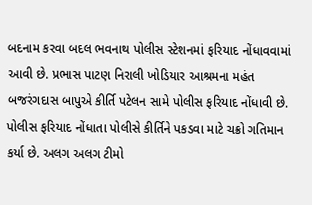બદનામ કરવા બદલ ભવનાથ પોલીસ સ્ટેશનમાં ફરિયાદ નોંધાવવામાં આવી છે. પ્રભાસ પાટણ નિરાલી ખોડિયાર આશ્રમના મહંત બજરંગદાસ બાપુએ કીર્તિ પટેલન સામે પોલીસ ફરિયાદ નોંધાવી છે. પોલીસ ફરિયાદ નોંધાતા પોલીસે કીર્તિને પકડવા માટે ચક્રો ગતિમાન કર્યા છે. અલગ અલગ ટીમો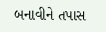બનાવીને તપાસ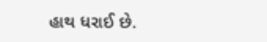હાથ ધરાઈ છે.